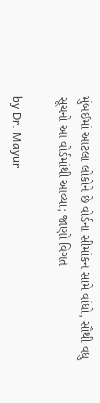મુંબઈમાં આટલા લોકોને છે વોર્ડના સીમાંકન સામે વાંધો, સૌથી વધુ સૂચનો આ વોર્ડમાંથી આવ્યા; જાણો વિગત

by Dr. Mayur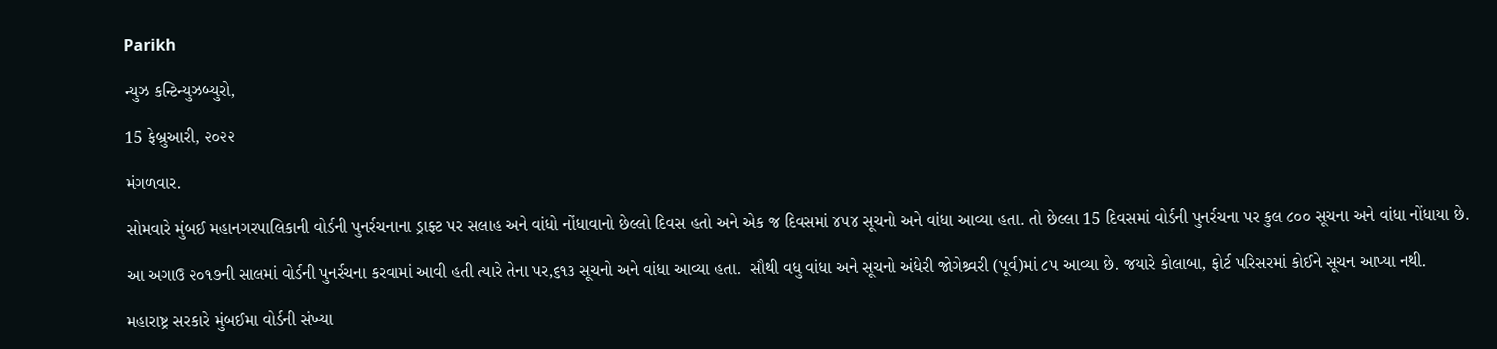Parikh

ન્યુઝ કન્ટિન્યુઝબ્યુરો,

15 ફેબ્રુઆરી, ૨૦૨૨

મંગળવાર.

સોમવારે મુંબઈ મહાનગરપાલિકાની વોર્ડની પુનર્રચનાના ડ્રાફ્ટ પર સલાહ અને વાંધો નોંધાવાનો છેલ્લો દિવસ હતો અને એક જ દિવસમાં ૪૫૪ સૂચનો અને વાંધા આવ્યા હતા. તો છેલ્લા 15 દિવસમાં વોર્ડની પુનર્રચના પર કુલ ૮૦૦ સૂચના અને વાંધા નોંધાયા છે.

આ અગાઉ ૨૦૧૭ની સાલમાં વોર્ડની પુનર્રચના કરવામાં આવી હતી ત્યારે તેના પર,૬૧૩ સૂચનો અને વાંધા આવ્યા હતા.  સૌથી વધુ વાંધા અને સૂચનો અંધેરી જોગેશ્ર્વરી (પૂર્વ)માં ૮૫ આવ્યા છે. જયારે કોલાબા, ફોર્ટ પરિસરમાં કોઈને સૂચન આપ્યા નથી.

મહારાષ્ટ્ર સરકારે મુંબઈમા વોર્ડની સંખ્યા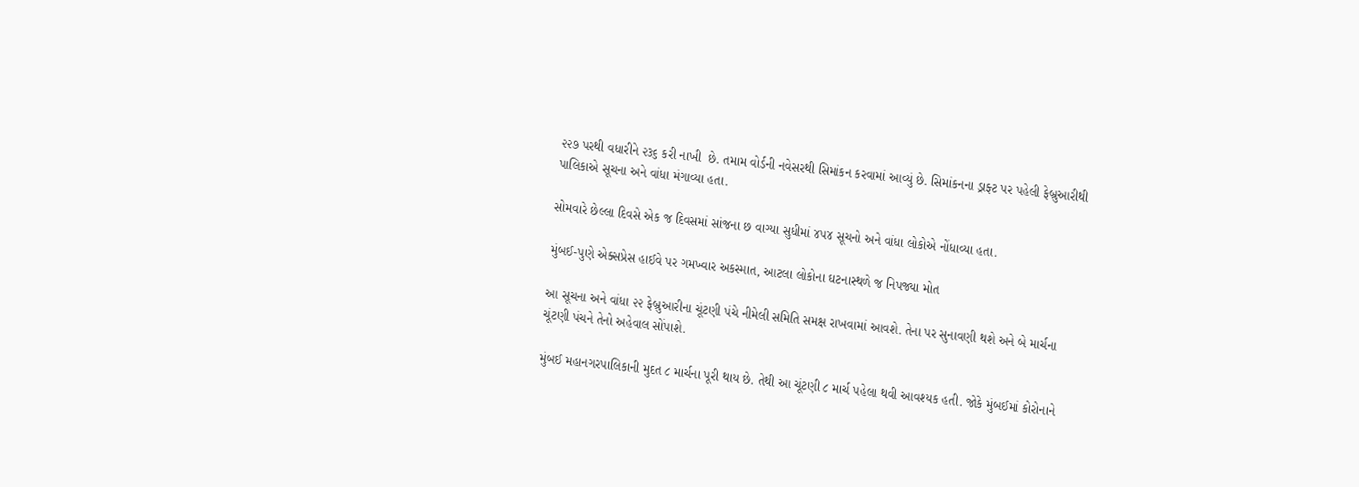૨૨૭ પરથી વધારીને ૨૩૬ કરી નાખી  છે. તમામ વોર્ડની નવેસરથી સિમાંકન કરવામાં આવ્યું છે. સિમાંકનના ડ્રાફ્ટ પર પહેલી ફેબ્રુઆરીથી પાલિકાએ સૂચના અને વાંધા મંગાવ્યા હતા.

સોમવારે છેલ્લા દિવસે એક જ દિવસમાં સાંજના છ વાગ્યા સુધીમાં ૪૫૪ સૂચનો અને વાંધા લોકોએ નોંધાવ્યા હતા.

મુંબઈ-પુણે એક્સપ્રેસ હાઈવે પર ગમખ્વાર અકસ્માત, આટલા લોકોના ઘટનાસ્થળે જ નિપજ્યા મોત

આ સૂચના અને વાંધા ૨૨ ફેબ્રુઆરીના ચૂંટણી પંચે નીમેલી સમિતિ સમક્ષ રાખવામાં આવશે. તેના પર સુનાવણી થશે અને બે માર્ચના ચૂંટણી પંચને તેનો અહેવાલ સોંપાશે.

મુંબઈ મહાનગરપાલિકાની મુદત ૮ માર્ચના પૂરી થાય છે. તેથી આ ચૂંટણી ૮ માર્ચ પહેલા થવી આવશ્યક હતી. જોકે મુંબઈમાં કોરોનાને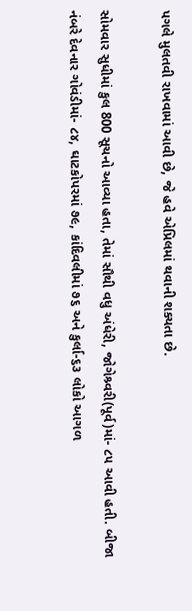પગલે મુલતવી રાખવામાં આવી છે, જે હવે એપ્રિલમાં થવાની શક્યતા છે.

સોમવાર સુધીમાં કુલ 800 સૂચનો આવ્યા હતા, તેમાં સૌથી વધુ અંધેરી, જોગેશ્ર્વરી(પૂર્વ)માં- ૮૫ આવી હતી. બીજા નંબરે દેવનાર ગોવંડીમાં- ૮૪, ઘાટકોપરમાં ૭૯, કાંદિવલીમાં ૭૬ અને કુર્લા-૬૩ લોકો આગળ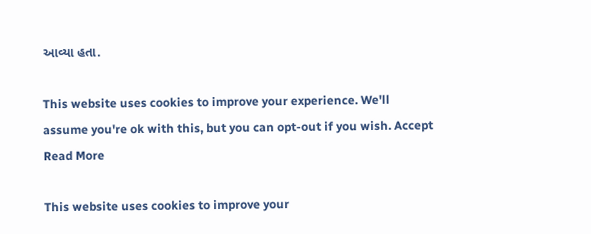આવ્યા હતા.

This website uses cookies to improve your experience. We'll assume you're ok with this, but you can opt-out if you wish. Accept Read More

This website uses cookies to improve your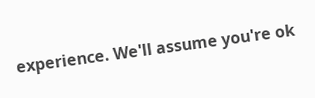experience. We'll assume you're ok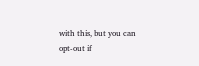with this, but you can opt-out if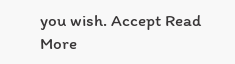you wish. Accept Read More